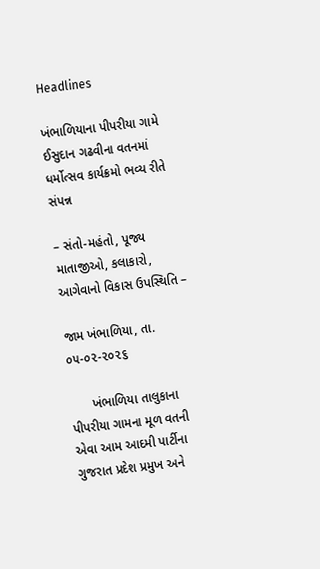Headlines

ખંભાળિયાના પીપરીયા ગામે ઈસુદાન ગઢવીના વતનમાં ધર્મોત્સવ કાર્યક્રમો ભવ્ય રીતે સંપન્ન

– સંતો-મહંતો, પૂજ્ય માતાજીઓ, કલાકારો, આગેવાનો વિકાસ ઉપસ્થિતિ –

જામ ખંભાળિયા, તા. ૦૫-૦૨-૨૦૨૬

      ખંભાળિયા તાલુકાના પીપરીયા ગામના મૂળ વતની એવા આમ આદમી પાર્ટીના ગુજરાત પ્રદેશ પ્રમુખ અને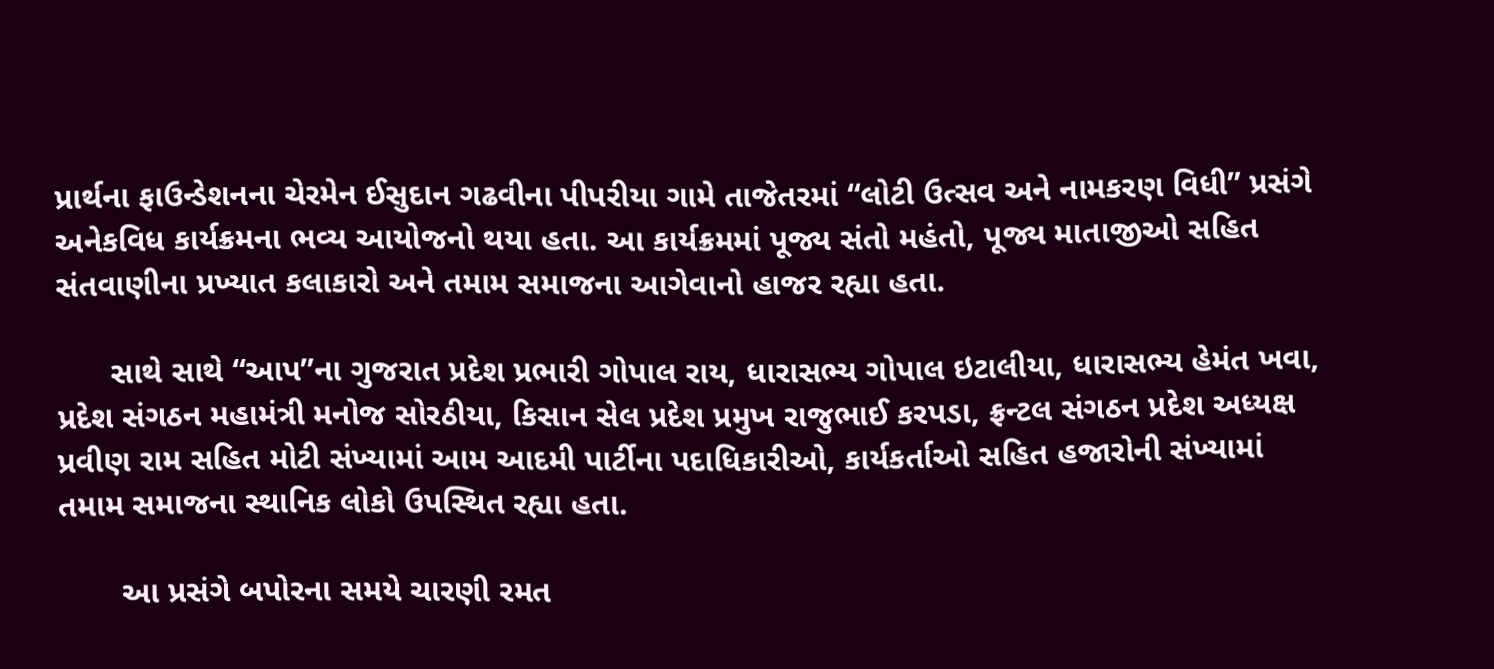પ્રાર્થના ફાઉન્ડેશનના ચેરમેન ઈસુદાન ગઢવીના પીપરીયા ગામે તાજેતરમાં “લોટી ઉત્સવ અને નામકરણ વિધી” પ્રસંગે અનેકવિધ કાર્યક્રમના ભવ્ય આયોજનો થયા હતા. આ કાર્યક્રમમાં પૂજ્ય સંતો મહંતો, પૂજ્ય માતાજીઓ સહિત સંતવાણીના પ્રખ્યાત કલાકારો અને તમામ સમાજના આગેવાનો હાજર રહ્યા હતા.

      સાથે સાથે “આપ”ના ગુજરાત પ્રદેશ પ્રભારી ગોપાલ રાય, ધારાસભ્ય ગોપાલ ઇટાલીયા, ધારાસભ્ય હેમંત ખવા, પ્રદેશ સંગઠન મહામંત્રી મનોજ સોરઠીયા, કિસાન સેલ પ્રદેશ પ્રમુખ રાજુભાઈ કરપડા, ફ્રન્ટલ સંગઠન પ્રદેશ અધ્યક્ષ પ્રવીણ રામ સહિત મોટી સંખ્યામાં આમ આદમી પાર્ટીના પદાધિકારીઓ, કાર્યકર્તાઓ સહિત હજારોની સંખ્યામાં તમામ સમાજના સ્થાનિક લોકો ઉપસ્થિત રહ્યા હતા.

       આ પ્રસંગે બપોરના સમયે ચારણી રમત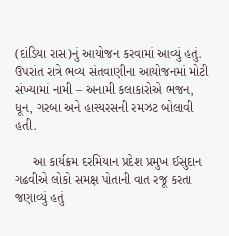(દાંડિયા રાસ)નું આયોજન કરવામાં આવ્યું હતું. ઉપરાંત રાત્રે ભવ્ય સંતવાણીના આયોજનમાં મોટી સંખ્યામાં નામી – અનામી કલાકારોએ ભજન, ધૂન, ગરબા અને હાસ્યરસની રમઝટ બોલાવી હતી.

     આ કાર્યક્રમ દરમિયાન પ્રદેશ પ્રમુખ ઈસુદાન ગઢવીએ લોકો સમક્ષ પોતાની વાત રજૂ કરતા જણાવ્યું હતું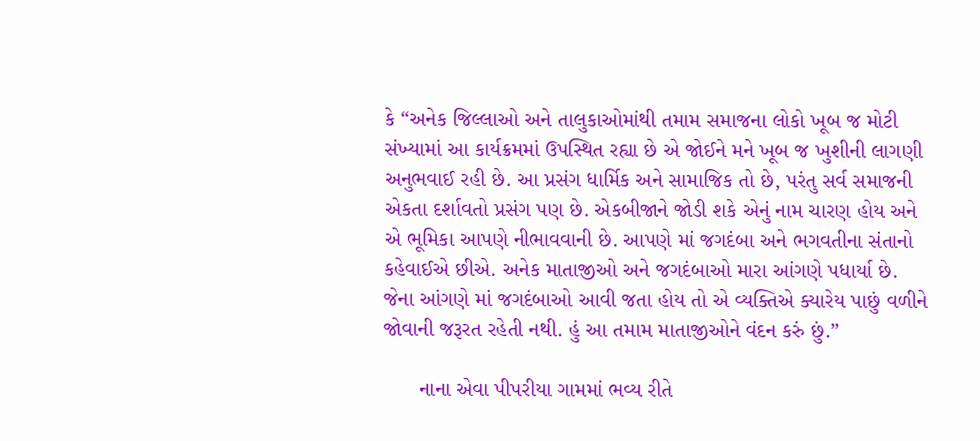કે “અનેક જિલ્લાઓ અને તાલુકાઓમાંથી તમામ સમાજના લોકો ખૂબ જ મોટી સંખ્યામાં આ કાર્યક્રમમાં ઉપસ્થિત રહ્યા છે એ જોઈને મને ખૂબ જ ખુશીની લાગણી અનુભવાઈ રહી છે. આ પ્રસંગ ધાર્મિક અને સામાજિક તો છે, પરંતુ સર્વ સમાજની એકતા દર્શાવતો પ્રસંગ પણ છે. એકબીજાને જોડી શકે એનું નામ ચારણ હોય અને એ ભૂમિકા આપણે નીભાવવાની છે. આપણે માં જગદંબા અને ભગવતીના સંતાનો કહેવાઈએ છીએ. અનેક માતાજીઓ અને જગદંબાઓ મારા આંગણે પધાર્યા છે. જેના આંગણે માં જગદંબાઓ આવી જતા હોય તો એ વ્યક્તિએ ક્યારેય પાછું વળીને જોવાની જરૂરત રહેતી નથી. હું આ તમામ માતાજીઓને વંદન કરું છું.”

      નાના એવા પીપરીયા ગામમાં ભવ્ય રીતે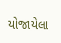યોજાયેલા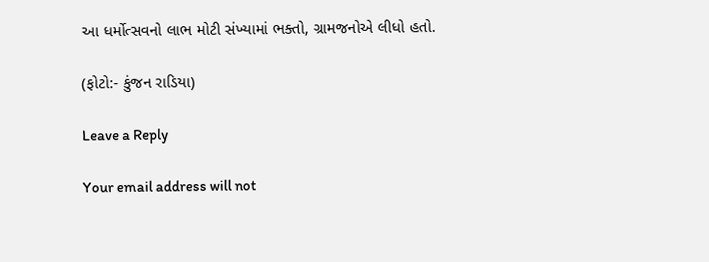આ ધર્મોત્સવનો લાભ મોટી સંખ્યામાં ભક્તો, ગ્રામજનોએ લીધો હતો.

(ફોટો:- કુંજન રાડિયા)

Leave a Reply

Your email address will not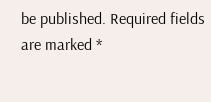be published. Required fields are marked *